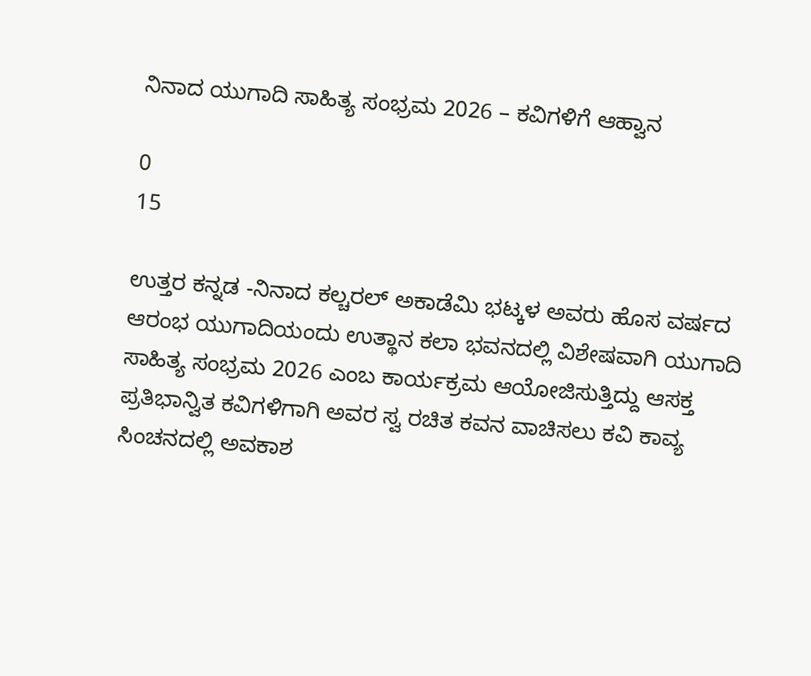ನಿನಾದ ಯುಗಾದಿ ಸಾಹಿತ್ಯ ಸಂಭ್ರಮ 2026 – ಕವಿಗಳಿಗೆ ಆಹ್ವಾನ

0
15

ಉತ್ತರ ಕನ್ನಡ -ನಿನಾದ ಕಲ್ಚರಲ್ ಅಕಾಡೆಮಿ ಭಟ್ಕಳ ಅವರು ಹೊಸ ವರ್ಷದ ಆರಂಭ ಯುಗಾದಿಯಂದು ಉತ್ಥಾನ ಕಲಾ ಭವನದಲ್ಲಿ ವಿಶೇಷವಾಗಿ ಯುಗಾದಿ ಸಾಹಿತ್ಯ ಸಂಭ್ರಮ 2026 ಎಂಬ ಕಾರ್ಯಕ್ರಮ ಆಯೋಜಿಸುತ್ತಿದ್ದು ಆಸಕ್ತ ಪ್ರತಿಭಾನ್ವಿತ ಕವಿಗಳಿಗಾಗಿ ಅವರ ಸ್ವ ರಚಿತ ಕವನ ವಾಚಿಸಲು ಕವಿ ಕಾವ್ಯ ಸಿಂಚನದಲ್ಲಿ ಅವಕಾಶ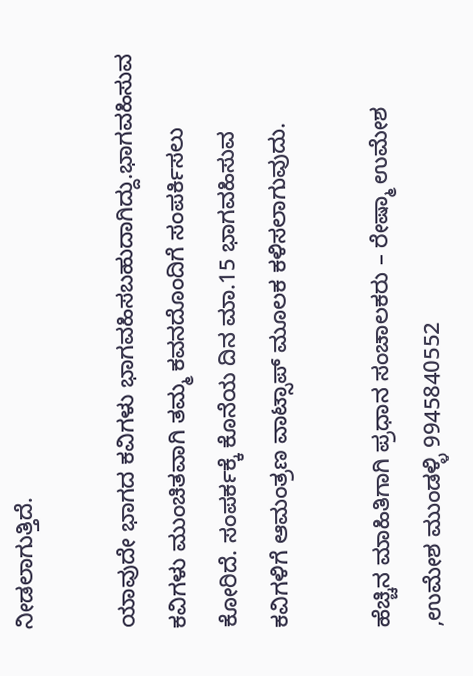ನೀಡಲಾಗುತ್ತಿದೆ.

ಯಾವುದೇ ಭಾಗದ ಕವಿಗಳು ಭಾಗವಹಿಸಬಹುದಾಗಿದ್ದು.ಭಾಗವಹಿಸುವ ಕವಿಗಳು ಮುಂಚಿತವಾಗಿ ತಮ್ಮ ಕವನದೊಂದಿಗೆ ಸಂಪರ್ಕಿಸಲು ಕೋರಿದೆ. ಸಂಪರ್ಕಕ್ಕೆ ಕೊನೆಯ ದಿನ ಮಾ.15 ಭಾಗವಹಿಸುವ ಕವಿಗಳಿಗೆ ಆಮಂತ್ರಣ ವಾಟ್ಸಾಪ್ ಮೂಲಕ ಕಳಿಸಲಾಗುವುದು.

ಹೆಚ್ಚಿನ ಮಾಹಿತಿಗಾಗಿ ಪ್ರಧಾನ ಸಂಚಾಲಕರು – ರೇಷ್ಮಾ ಉಮೇಶ ,ಉಮೇಶ ಮುಂಡಳ್ಳಿ 9945840552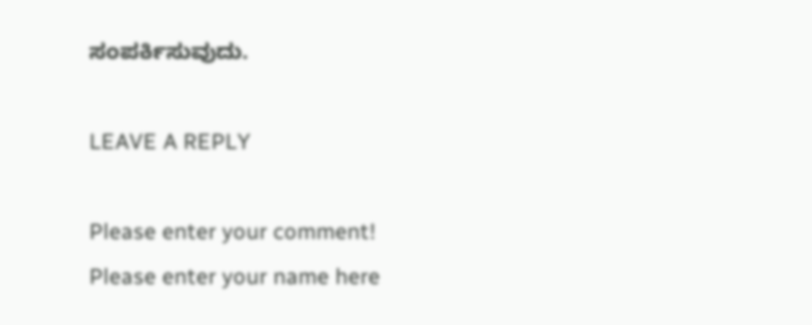ಸಂಪರ್ಕಿಸುವುದು.

LEAVE A REPLY

Please enter your comment!
Please enter your name here